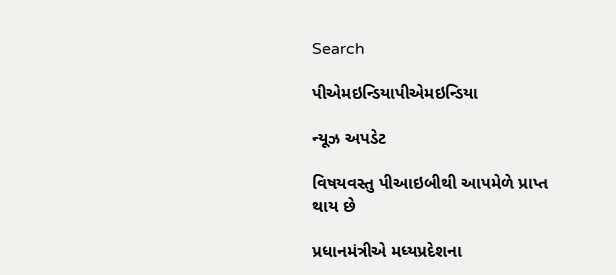Search

પીએમઇન્ડિયાપીએમઇન્ડિયા

ન્યૂઝ અપડેટ

વિષયવસ્તુ પીઆઇબીથી આપમેળે પ્રાપ્ત થાય છે

પ્રધાનમંત્રીએ મધ્યપ્રદેશના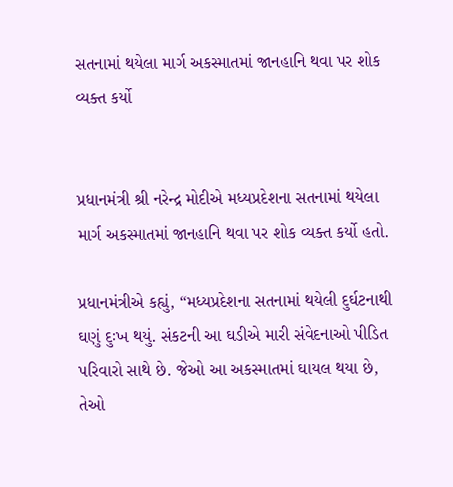સતનામાં થયેલા માર્ગ અકસ્માતમાં જાનહાનિ થવા પર શોક વ્યક્ત કર્યો


પ્રધાનમંત્રી શ્રી નરેન્દ્ર મોદીએ મધ્યપ્રદેશના સતનામાં થયેલા માર્ગ અકસ્માતમાં જાનહાનિ થવા પર શોક વ્યક્ત કર્યો હતો.

પ્રધાનમંત્રીએ કહ્યું, “મધ્યપ્રદેશના સતનામાં થયેલી દુર્ઘટનાથી ઘણું દુઃખ થયું. સંકટની આ ઘડીએ મારી સંવેદનાઓ પીડિત પરિવારો સાથે છે. જેઓ આ અકસ્માતમાં ઘાયલ થયા છે, તેઓ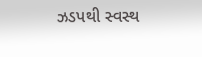ઝડપથી સ્વસ્થ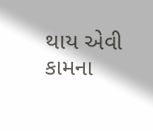થાય એવી કામના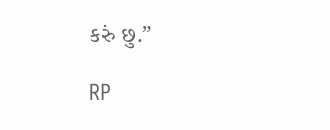કરું છુ.”

RP